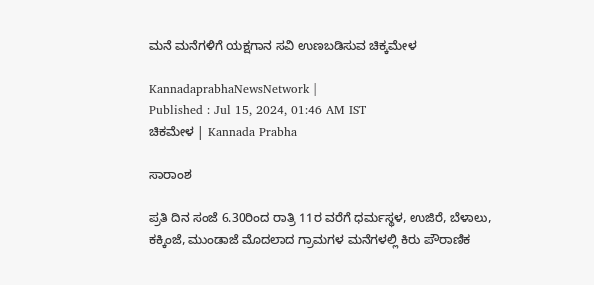ಮನೆ ಮನೆಗಳಿಗೆ ಯಕ್ಷಗಾನ ಸವಿ ಉಣಬಡಿಸುವ ಚಿಕ್ಕಮೇಳ

KannadaprabhaNewsNetwork |
Published : Jul 15, 2024, 01:46 AM IST
ಚಿಕಮೇಳ | Kannada Prabha

ಸಾರಾಂಶ

ಪ್ರತಿ ದಿನ ಸಂಜೆ 6.30ರಿಂದ ರಾತ್ರಿ 11ರ ವರೆಗೆ ಧರ್ಮಸ್ಥಳ, ಉಜಿರೆ, ಬೆಳಾಲು, ಕಕ್ಕಿಂಜೆ, ಮುಂಡಾಜೆ ಮೊದಲಾದ ಗ್ರಾಮಗಳ ಮನೆಗಳಲ್ಲಿ ಕಿರು ಪೌರಾಣಿಕ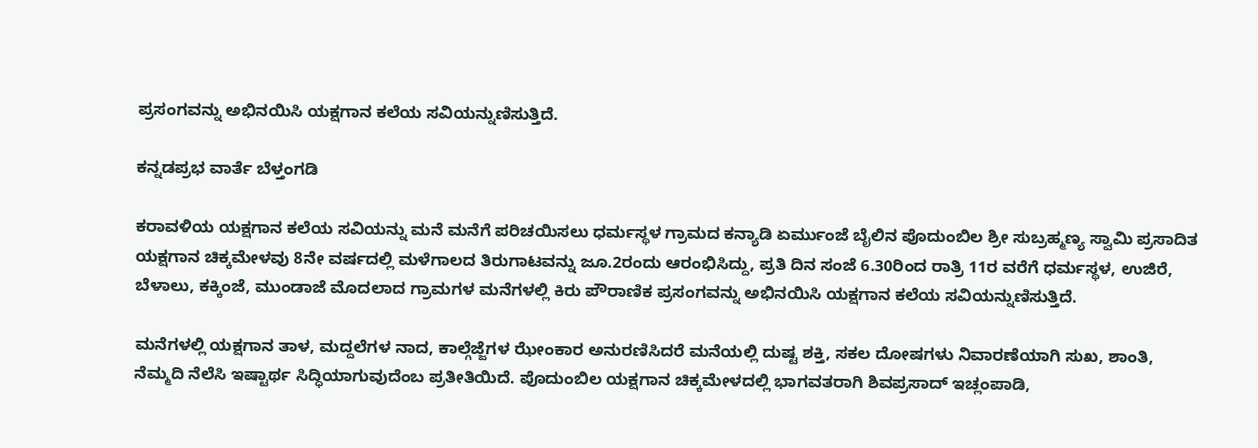ಪ್ರಸಂಗವನ್ನು ಅಭಿನಯಿಸಿ ಯಕ್ಷಗಾನ ಕಲೆಯ ಸವಿಯನ್ನುಣಿಸುತ್ತಿದೆ.

ಕನ್ನಡಪ್ರಭ ವಾರ್ತೆ ಬೆಳ್ತಂಗಡಿ

ಕರಾವಳಿಯ ಯಕ್ಷಗಾನ ಕಲೆಯ ಸವಿಯನ್ನು ಮನೆ ಮನೆಗೆ ಪರಿಚಯಿಸಲು ಧರ್ಮಸ್ಥಳ ಗ್ರಾಮದ ಕನ್ಯಾಡಿ ಏರ್ಮುಂಜೆ ಬೈಲಿನ ಪೊದುಂಬಿಲ ಶ್ರೀ ಸುಬ್ರಹ್ಮಣ್ಯ ಸ್ವಾಮಿ ಪ್ರಸಾದಿತ ಯಕ್ಷಗಾನ ಚಿಕ್ಕಮೇಳವು 8ನೇ ವರ್ಷದಲ್ಲಿ ಮಳೆಗಾಲದ ತಿರುಗಾಟವನ್ನು ಜೂ.2ರಂದು ಆರಂಭಿಸಿದ್ದು, ಪ್ರತಿ ದಿನ ಸಂಜೆ 6.30ರಿಂದ ರಾತ್ರಿ 11ರ ವರೆಗೆ ಧರ್ಮಸ್ಥಳ, ಉಜಿರೆ, ಬೆಳಾಲು, ಕಕ್ಕಿಂಜೆ, ಮುಂಡಾಜೆ ಮೊದಲಾದ ಗ್ರಾಮಗಳ ಮನೆಗಳಲ್ಲಿ ಕಿರು ಪೌರಾಣಿಕ ಪ್ರಸಂಗವನ್ನು ಅಭಿನಯಿಸಿ ಯಕ್ಷಗಾನ ಕಲೆಯ ಸವಿಯನ್ನುಣಿಸುತ್ತಿದೆ.

ಮನೆಗಳಲ್ಲಿ ಯಕ್ಷಗಾನ ತಾಳ, ಮದ್ದಲೆಗಳ ನಾದ, ಕಾಲ್ಗೆಜ್ಜೆಗಳ ಝೇಂಕಾರ ಅನುರಣಿಸಿದರೆ ಮನೆಯಲ್ಲಿ ದುಷ್ಟ ಶಕ್ತಿ, ಸಕಲ ದೋಷಗಳು ನಿವಾರಣೆಯಾಗಿ ಸುಖ, ಶಾಂತಿ, ನೆಮ್ಮದಿ ನೆಲೆಸಿ ಇಷ್ಟಾರ್ಥ ಸಿದ್ಧಿಯಾಗುವುದೆಂಬ ಪ್ರತೀತಿಯಿದೆ. ಪೊದುಂಬಿಲ ಯಕ್ಷಗಾನ ಚಿಕ್ಕಮೇಳದಲ್ಲಿ ಭಾಗವತರಾಗಿ ಶಿವಪ್ರಸಾದ್ ಇಚ್ಲಂಪಾಡಿ,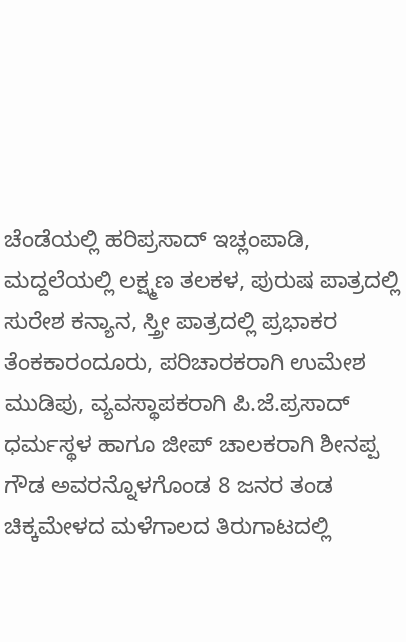ಚೆಂಡೆಯಲ್ಲಿ ಹರಿಪ್ರಸಾದ್ ಇಚ್ಲಂಪಾಡಿ, ಮದ್ದಲೆಯಲ್ಲಿ ಲಕ್ಷ್ಮಣ ತಲಕಳ, ಪುರುಷ ಪಾತ್ರದಲ್ಲಿ ಸುರೇಶ ಕನ್ಯಾನ, ಸ್ತ್ರೀ ಪಾತ್ರದಲ್ಲಿ ಪ್ರಭಾಕರ ತೆಂಕಕಾರಂದೂರು, ಪರಿಚಾರಕರಾಗಿ ಉಮೇಶ ಮುಡಿಪು, ವ್ಯವಸ್ಥಾಪಕರಾಗಿ ಪಿ.ಜೆ.ಪ್ರಸಾದ್ ಧರ್ಮಸ್ಥಳ ಹಾಗೂ ಜೀಪ್ ಚಾಲಕರಾಗಿ ಶೀನಪ್ಪ ಗೌಡ ಅವರನ್ನೊಳಗೊಂಡ 8 ಜನರ ತಂಡ ಚಿಕ್ಕಮೇಳದ ಮಳೆಗಾಲದ ತಿರುಗಾಟದಲ್ಲಿ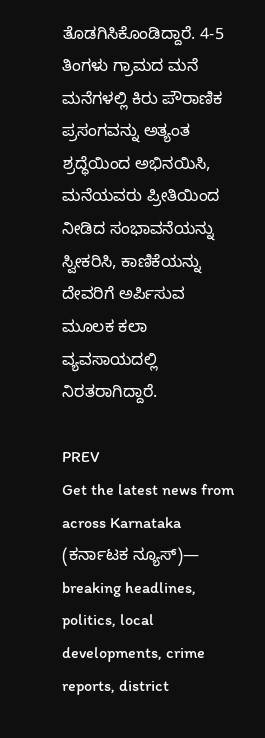ತೊಡಗಿಸಿಕೊಂಡಿದ್ದಾರೆ. 4-5 ತಿಂಗಳು ಗ್ರಾಮದ ಮನೆ ಮನೆಗಳಲ್ಲಿ ಕಿರು ಪೌರಾಣಿಕ ಪ್ರಸಂಗವನ್ನು ಅತ್ಯಂತ ಶ್ರದ್ಧೆಯಿಂದ ಅಭಿನಯಿಸಿ, ಮನೆಯವರು ಪ್ರೀತಿಯಿಂದ ನೀಡಿದ ಸಂಭಾವನೆಯನ್ನು ಸ್ವೀಕರಿಸಿ, ಕಾಣಿಕೆಯನ್ನು ದೇವರಿಗೆ ಅರ್ಪಿಸುವ ಮೂಲಕ ಕಲಾ ವ್ಯವಸಾಯದಲ್ಲಿ ನಿರತರಾಗಿದ್ದಾರೆ.

PREV
Get the latest news from across Karnataka (ಕರ್ನಾಟಕ ನ್ಯೂಸ್)— breaking headlines, politics, local developments, crime reports, district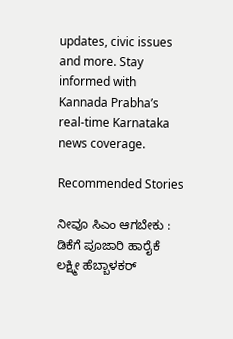updates, civic issues and more. Stay informed with Kannada Prabha’s real‑time Karnataka news coverage.

Recommended Stories

ನೀವೂ ಸಿಎಂ ಆಗಬೇಕು : ಡಿಕೆಗೆ ಪೂಜಾರಿ ಹಾರೈಕೆ
ಲಕ್ಷ್ಮೀ ಹೆಬ್ಬಾಳಕರ್‌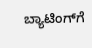ಬ್ಯಾಟಿಂಗ್‌ಗೆ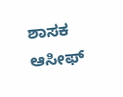ಶಾಸಕ ಆಸೀಫ್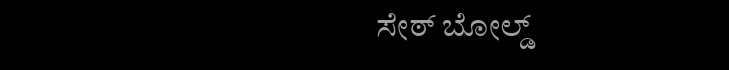ಸೇಠ್ ಬೋಲ್ಡ್‌